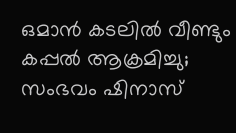ഒമാൻ കടലിൽ വീണ്ടും കപ്പൽ ആക്രമിച്ചു; സംഭവം ഷിനാസ്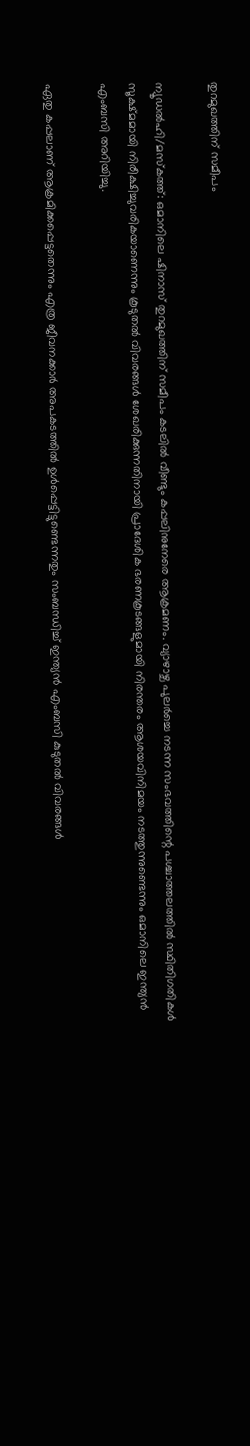തുറമുഖത്തിന് സമീപം

ന്യൂഡൽഹി/മസ്കത്ത്: ഒമാനിലെ ഷിനാസ് തുറമുഖത്തിന് സമീപം കടലിൽ വീണ്ടും കപ്പലിനുനേരെ ആക്രമണം. വ്യാഴാഴ്ച പുലർച്ചെ നടന്ന സംഭവത്തിന്റെ പശ്ചാത്തലത്തിൽ സ്ഥിതിഗതികൾ സൂക്ഷ്മമായി നിരീക്ഷിച്ചുവരികയാണെന്നും കൂടുതൽ വിവരങ്ങൾ ശേഖരിക്കുന്നതിനായി പ്രാദേശിക ഭരണകൂടങ്ങളുമായി നിരന്തരം ആശയവിനിമയം നടത്തുന്നുണ്ടെന്നും ഒമാനിലെ ഇന്ത്യൻ എംബസി അറിയിച്ചു.

ഏതു കപ്പലാണ് ആക്രമിക്കപ്പെട്ടതെന്നും എത്ര ജീവനക്കാർ അപകടത്തിൽ ഉൾപ്പെട്ടിട്ടുണ്ടെന്നതും സംബന്ധിച്ച് ഇന്ത്യൻ എംബസി കുടുതൽ വിവരങ്ങൾ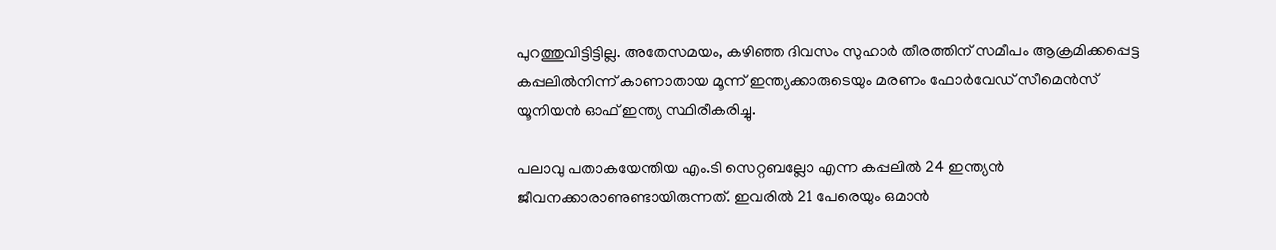പുറത്തുവിട്ടിട്ടില്ല. അതേസമയം, കഴിഞ്ഞ ദിവസം സുഹാർ തീരത്തിന് സമീപം ആക്രമിക്കപ്പെട്ട കപ്പലിൽനിന്ന് കാണാതായ മൂന്ന് ഇന്ത്യക്കാരുടെയും മരണം ഫോർവേഡ് സീമെൻസ് യൂനിയൻ ഓഫ് ഇന്ത്യ സ്ഥിരീകരിച്ചു.

പലാവു പതാകയേന്തിയ എം.ടി സെറ്റബല്ലോ എന്ന കപ്പലിൽ 24 ഇന്ത്യൻ ജീവനക്കാരാണുണ്ടായിരുന്നത്. ഇവരിൽ 21 പേരെയും ഒമാൻ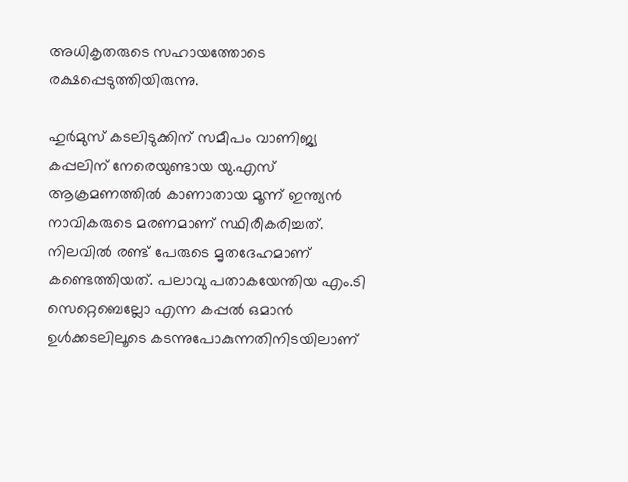അധികൃതരുടെ സഹായത്തോടെ രക്ഷപ്പെടുത്തിയിരുന്നു.

ഹുർമുസ് കടലിടുക്കിന് സമീപം വാണിജ്യ കപ്പലിന് നേരെയുണ്ടായ യു.എസ് ആക്രമണത്തിൽ കാണാതായ മൂന്ന് ഇന്ത്യൻ നാവികരുടെ മരണമാണ് സ്ഥിരീകരിച്ചത്. നിലവിൽ രണ്ട് പേരുടെ മൃതദേഹമാണ് കണ്ടെത്തിയത്. പലാവു പതാകയേന്തിയ എം.ടി സെറ്റെബെല്ലോ എന്ന കപ്പൽ ഒമാൻ ഉൾക്കടലിലൂടെ കടന്നുപോകുന്നതിനിടയിലാണ്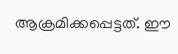ആക്രമിക്കപ്പെട്ടത്. ഈ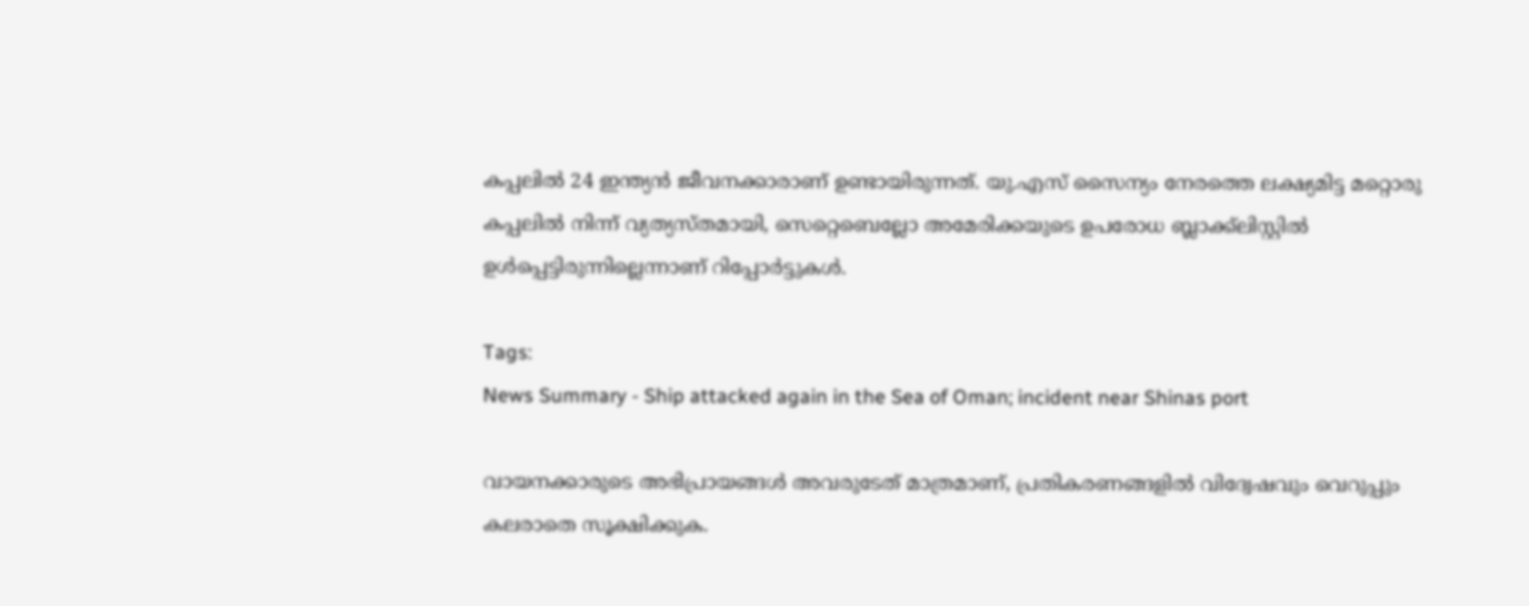കപ്പലിൽ 24 ഇന്ത്യൻ ജീവനക്കാരാണ് ഉണ്ടായിരുന്നത്. യു.എസ് സൈന്യം നേരത്തെ ലക്ഷ്യമിട്ട മറ്റൊരു കപ്പലിൽ നിന്ന് വ്യത്യസ്തമായി, സെറ്റെബെല്ലോ അമേരിക്കയുടെ ഉപരോധ ബ്ലാക്ക്‌ലിസ്റ്റിൽ ഉൾപ്പെട്ടിരുന്നില്ലെന്നാണ് റിപ്പോർട്ടുകൾ.

Tags:
News Summary - Ship attacked again in the Sea of Oman; incident near Shinas port

വായനക്കാരുടെ അഭിപ്രായങ്ങള്‍ അവരുടേത് മാത്രമാണ്, പ്രതികരണങ്ങളിൽ വിദ്വേഷവും വെറുപ്പും കലരാതെ സൂക്ഷിക്കുക.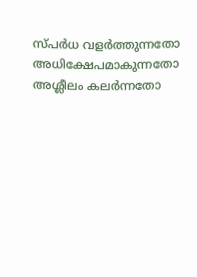സ്പർധ വളർത്തുന്നതോ അധിക്ഷേപമാകുന്നതോ അശ്ലീലം കലർന്നതോ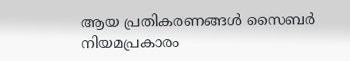ആയ പ്രതികരണങ്ങൾ സൈബർ നിയമപ്രകാരം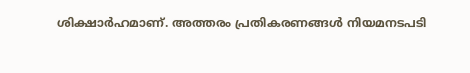ശിക്ഷാർഹമാണ്. അത്തരം പ്രതികരണങ്ങൾ നിയമനടപടി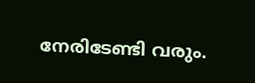നേരിടേണ്ടി വരും.